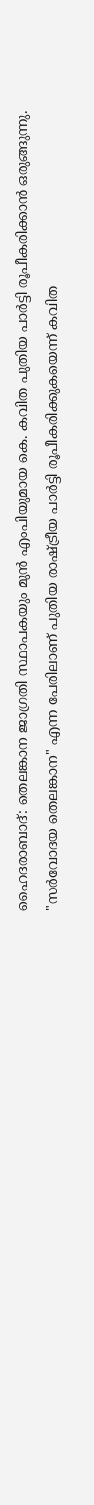ഹൈദരാബാദ്: തെലങ്കാന ജാഗ്രതി സ്ഥാപകയും മുൻ എംപിയുമായ കെ. കവിത പുതിയ പാർട്ടി രൂപീകരിക്കാൻ ഒരുങ്ങുന്നു. "സർവോദയ തെലങ്കാന" എന്ന പേരിലാണ് പുതിയ രാഷ്ട്രീയ പാർട്ടി രൂപീകരിക്കുകയെന്ന് കവിത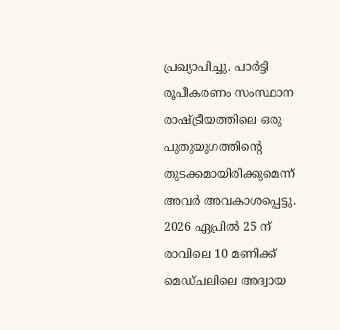പ്രഖ്യാപിച്ചു. പാർട്ടി രൂപീകരണം സംസ്ഥാന രാഷ്ട്രീയത്തിലെ ഒരു പുതുയുഗത്തിൻ്റെ തുടക്കമായിരിക്കുമെന്ന് അവർ അവകാശപ്പെട്ടു.
2026 ഏപ്രിൽ 25 ന് രാവിലെ 10 മണിക്ക് മെഡ്ചലിലെ അദ്വായ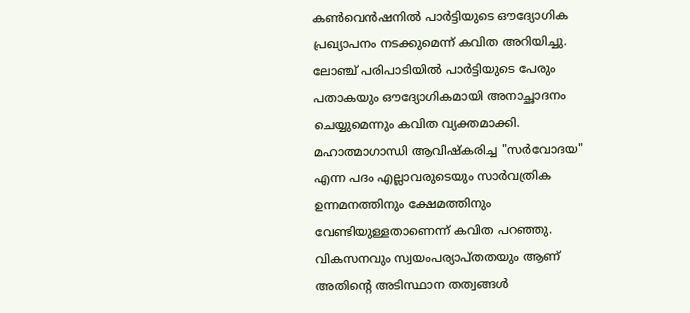കൺവെൻഷനിൽ പാർട്ടിയുടെ ഔദ്യോഗിക പ്രഖ്യാപനം നടക്കുമെന്ന് കവിത അറിയിച്ചു. ലോഞ്ച് പരിപാടിയിൽ പാർട്ടിയുടെ പേരും പതാകയും ഔദ്യോഗികമായി അനാച്ഛാദനം ചെയ്യുമെന്നും കവിത വ്യക്തമാക്കി. മഹാത്മാഗാന്ധി ആവിഷ്കരിച്ച "സർവോദയ" എന്ന പദം എല്ലാവരുടെയും സാർവത്രിക ഉന്നമനത്തിനും ക്ഷേമത്തിനും വേണ്ടിയുള്ളതാണെന്ന് കവിത പറഞ്ഞു.
വികസനവും സ്വയംപര്യാപ്തതയും ആണ് അതിൻ്റെ അടിസ്ഥാന തത്വങ്ങൾ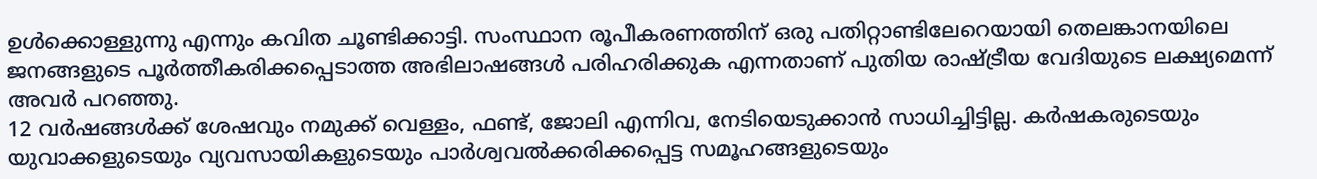ഉൾക്കൊള്ളുന്നു എന്നും കവിത ചൂണ്ടിക്കാട്ടി. സംസ്ഥാന രൂപീകരണത്തിന് ഒരു പതിറ്റാണ്ടിലേറെയായി തെലങ്കാനയിലെ ജനങ്ങളുടെ പൂർത്തീകരിക്കപ്പെടാത്ത അഭിലാഷങ്ങൾ പരിഹരിക്കുക എന്നതാണ് പുതിയ രാഷ്ട്രീയ വേദിയുടെ ലക്ഷ്യമെന്ന് അവർ പറഞ്ഞു.
12 വർഷങ്ങൾക്ക് ശേഷവും നമുക്ക് വെള്ളം, ഫണ്ട്, ജോലി എന്നിവ, നേടിയെടുക്കാൻ സാധിച്ചിട്ടില്ല. കർഷകരുടെയും യുവാക്കളുടെയും വ്യവസായികളുടെയും പാർശ്വവൽക്കരിക്കപ്പെട്ട സമൂഹങ്ങളുടെയും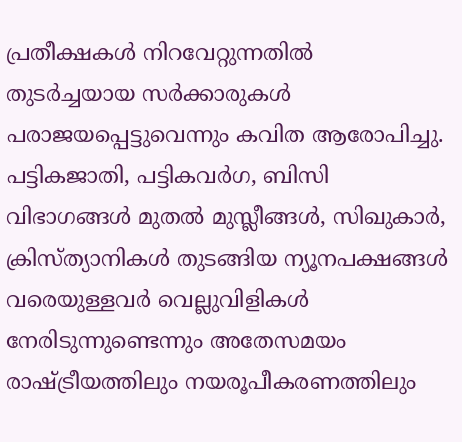പ്രതീക്ഷകൾ നിറവേറ്റുന്നതിൽ തുടർച്ചയായ സർക്കാരുകൾ പരാജയപ്പെട്ടുവെന്നും കവിത ആരോപിച്ചു.
പട്ടികജാതി, പട്ടികവർഗ, ബിസി വിഭാഗങ്ങൾ മുതൽ മുസ്ലീങ്ങൾ, സിഖുകാർ, ക്രിസ്ത്യാനികൾ തുടങ്ങിയ ന്യൂനപക്ഷങ്ങൾ വരെയുള്ളവർ വെല്ലുവിളികൾ നേരിടുന്നുണ്ടെന്നും അതേസമയം രാഷ്ട്രീയത്തിലും നയരൂപീകരണത്തിലും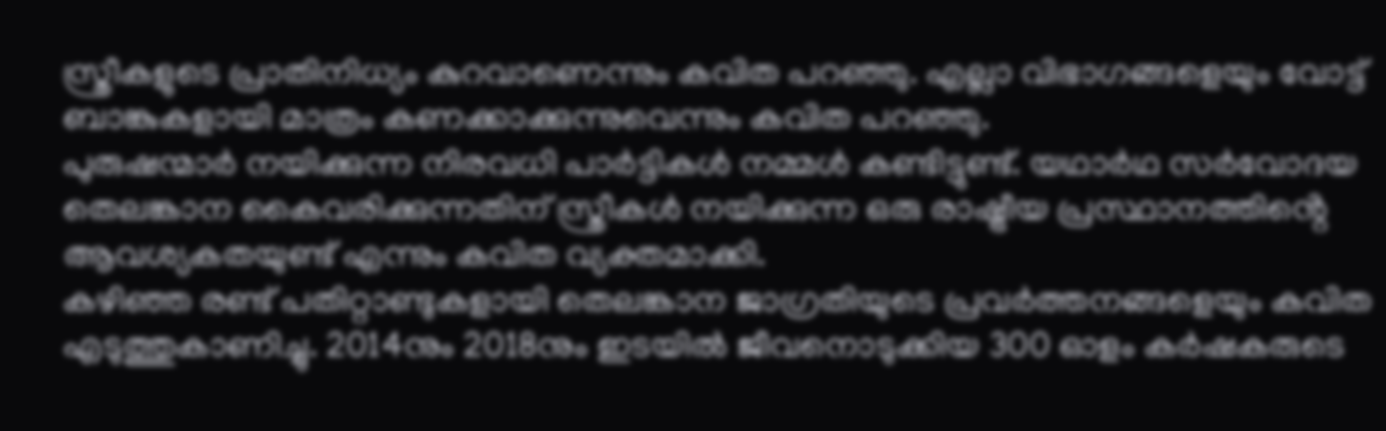സ്ത്രീകളുടെ പ്രാതിനിധ്യം കുറവാണെന്നും കവിത പറഞ്ഞു. എല്ലാ വിഭാഗങ്ങളെയും വോട്ട് ബാങ്കുകളായി മാത്രം കണക്കാക്കുന്നുവെന്നും കവിത പറഞ്ഞു.
പുരുഷന്മാർ നയിക്കുന്ന നിരവധി പാർട്ടികൾ നമ്മൾ കണ്ടിട്ടുണ്ട്. യഥാർഥ സർവോദയ തെലങ്കാന കൈവരിക്കുന്നതിന് സ്ത്രീകൾ നയിക്കുന്ന ഒരു രാഷ്ട്രീയ പ്രസ്ഥാനത്തിൻ്റെ ആവശ്യകതയുണ്ട് എന്നും കവിത വ്യക്തമാക്കി.
കഴിഞ്ഞ രണ്ട് പതിറ്റാണ്ടുകളായി തെലങ്കാന ജാഗ്രതിയുടെ പ്രവർത്തനങ്ങളെയും കവിത എടുത്തുകാണിച്ചു. 2014നും 2018നും ഇടയിൽ ജീവനൊടുക്കിയ 300 ഓളം കർഷകരുടെ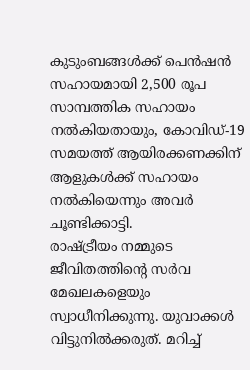കുടുംബങ്ങൾക്ക് പെൻഷൻ സഹായമായി 2,500 രൂപ സാമ്പത്തിക സഹായം നൽകിയതായും, കോവിഡ്-19 സമയത്ത് ആയിരക്കണക്കിന് ആളുകൾക്ക് സഹായം നൽകിയെന്നും അവർ ചൂണ്ടിക്കാട്ടി.
രാഷ്ട്രീയം നമ്മുടെ ജീവിതത്തിൻ്റെ സർവ മേഖലകളെയും സ്വാധീനിക്കുന്നു. യുവാക്കൾ വിട്ടുനിൽക്കരുത്. മറിച്ച്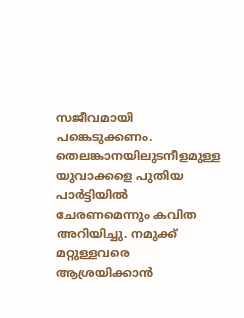സജീവമായി പങ്കെടുക്കണം. തെലങ്കാനയിലുടനീളമുള്ള യുവാക്കളെ പുതിയ പാർട്ടിയിൽ ചേരണമെന്നും കവിത അറിയിച്ചു. നമുക്ക് മറ്റുള്ളവരെ ആശ്രയിക്കാൻ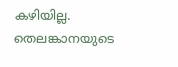കഴിയില്ല. തെലങ്കാനയുടെ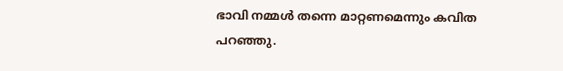ഭാവി നമ്മൾ തന്നെ മാറ്റണമെന്നും കവിത പറഞ്ഞു.